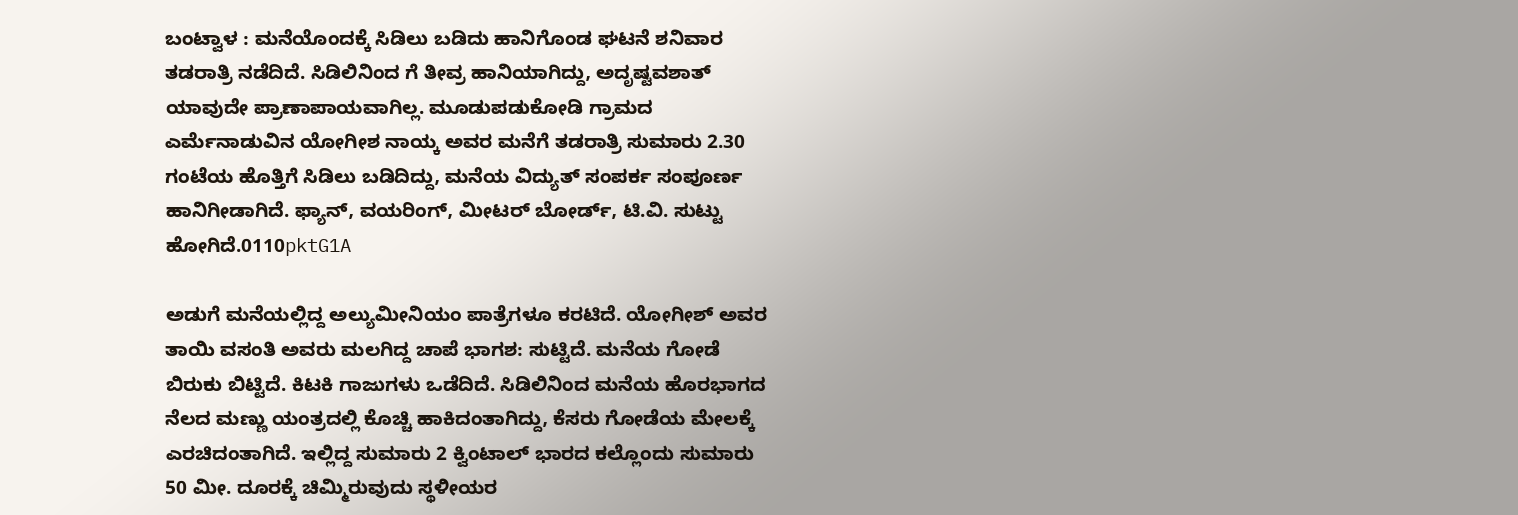ಬಂಟ್ವಾಳ : ಮನೆಯೊಂದಕ್ಕೆ ಸಿಡಿಲು ಬಡಿದು ಹಾನಿಗೊಂಡ ಘಟನೆ ಶನಿವಾರ ತಡರಾತ್ರಿ ನಡೆದಿದೆ. ಸಿಡಿಲಿನಿಂದ ಗೆ ತೀವ್ರ ಹಾನಿಯಾಗಿದ್ದು, ಅದೃಷ್ಟವಶಾತ್ ಯಾವುದೇ ಪ್ರಾಣಾಪಾಯವಾಗಿಲ್ಲ. ಮೂಡುಪಡುಕೋಡಿ ಗ್ರಾಮದ ಎರ್ಮೆನಾಡುವಿನ ಯೋಗೀಶ ನಾಯ್ಕ ಅವರ ಮನೆಗೆ ತಡರಾತ್ರಿ ಸುಮಾರು 2.30 ಗಂಟೆಯ ಹೊತ್ತಿಗೆ ಸಿಡಿಲು ಬಡಿದಿದ್ದು, ಮನೆಯ ವಿದ್ಯುತ್ ಸಂಪರ್ಕ ಸಂಪೂರ್ಣ ಹಾನಿಗೀಡಾಗಿದೆ. ಫ್ಯಾನ್, ವಯರಿಂಗ್, ಮೀಟರ್ ಬೋರ್ಡ್, ಟಿ.ವಿ. ಸುಟ್ಟು ಹೋಗಿದೆ.0110pktG1A

ಅಡುಗೆ ಮನೆಯಲ್ಲಿದ್ದ ಅಲ್ಯುಮೀನಿಯಂ ಪಾತ್ರೆಗಳೂ ಕರಟಿದೆ. ಯೋಗೀಶ್ ಅವರ ತಾಯಿ ವಸಂತಿ ಅವರು ಮಲಗಿದ್ದ ಚಾಪೆ ಭಾಗಶ: ಸುಟ್ಟಿದೆ. ಮನೆಯ ಗೋಡೆ ಬಿರುಕು ಬಿಟ್ಟಿದೆ. ಕಿಟಕಿ ಗಾಜುಗಳು ಒಡೆದಿದೆ. ಸಿಡಿಲಿನಿಂದ ಮನೆಯ ಹೊರಭಾಗದ ನೆಲದ ಮಣ್ಣು ಯಂತ್ರದಲ್ಲಿ ಕೊಚ್ಚಿ ಹಾಕಿದಂತಾಗಿದ್ದು, ಕೆಸರು ಗೋಡೆಯ ಮೇಲಕ್ಕೆ ಎರಚಿದಂತಾಗಿದೆ. ಇಲ್ಲಿದ್ದ ಸುಮಾರು 2 ಕ್ವಿಂಟಾಲ್ ಭಾರದ ಕಲ್ಲೊಂದು ಸುಮಾರು 50 ಮೀ. ದೂರಕ್ಕೆ ಚಿಮ್ಮಿರುವುದು ಸ್ಥಳೀಯರ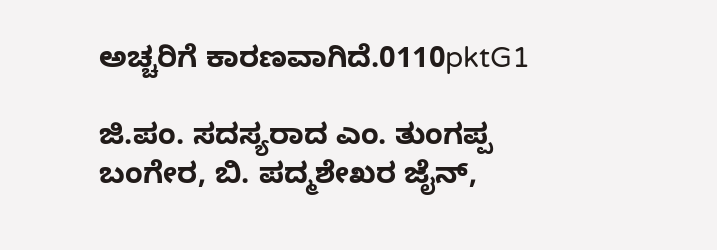ಅಚ್ಚರಿಗೆ ಕಾರಣವಾಗಿದೆ.0110pktG1

ಜಿ.ಪಂ. ಸದಸ್ಯರಾದ ಎಂ. ತುಂಗಪ್ಪ ಬಂಗೇರ, ಬಿ. ಪದ್ಮಶೇಖರ ಜೈನ್,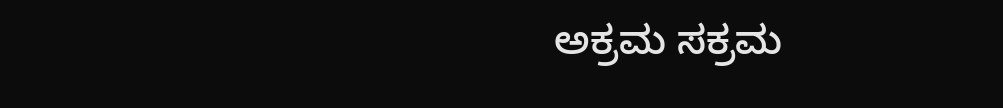ಅಕ್ರಮ ಸಕ್ರಮ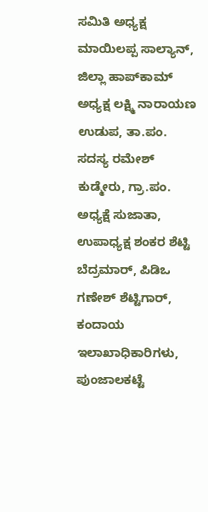ಸಮಿತಿ ಅಧ್ಯಕ್ಷ ಮಾಯಿಲಪ್ಪ ಸಾಲ್ಯಾನ್, ಜಿಲ್ಲಾ ಹಾಪ್‍ಕಾಮ್ ಅಧ್ಯಕ್ಷ ಲಕ್ಷ್ಮಿ ನಾರಾಯಣ ಉಡುಪ, ತಾ.ಪಂ. ಸದಸ್ಯ ರಮೇಶ್ ಕುಡ್ಮೇರು, ಗ್ರಾ.ಪಂ. ಅಧ್ಯಕ್ಷೆ ಸುಜಾತಾ, ಉಪಾಧ್ಯಕ್ಷ ಶಂಕರ ಶೆಟ್ಟಿ ಬೆದ್ರಮಾರ್, ಪಿಡಿಒ ಗಣೇಶ್ ಶೆಟ್ಟಿಗಾರ್, ಕಂದಾಯ ಇಲಾಖಾಧಿಕಾರಿಗಳು, ಪುಂಜಾಲಕಟ್ಟೆ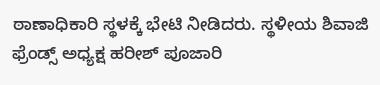ಠಾಣಾಧಿಕಾರಿ ಸ್ಥಳಕ್ಕೆ ಭೇಟಿ ನೀಡಿದರು. ಸ್ಥಳೀಯ ಶಿವಾಜಿ ಫ್ರೆಂಡ್ಸ್ ಅಧ್ಯಕ್ಷ ಹರೀಶ್ ಪೂಜಾರಿ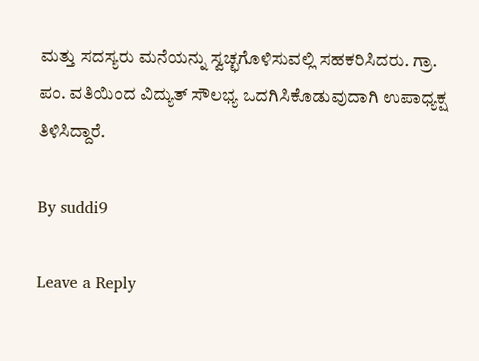ಮತ್ತು ಸದಸ್ಯರು ಮನೆಯನ್ನು ಸ್ವಚ್ಛಗೊಳಿಸುವಲ್ಲಿ ಸಹಕರಿಸಿದರು. ಗ್ರಾ. ಪಂ. ವತಿಯಿಂದ ವಿದ್ಯುತ್ ಸೌಲಭ್ಯ ಒದಗಿಸಿಕೊಡುವುದಾಗಿ ಉಪಾಧ್ಯಕ್ಷ ತಿಳಿಸಿದ್ದಾರೆ.

By suddi9

Leave a Reply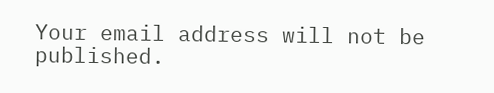Your email address will not be published.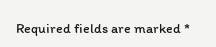Required fields are marked *